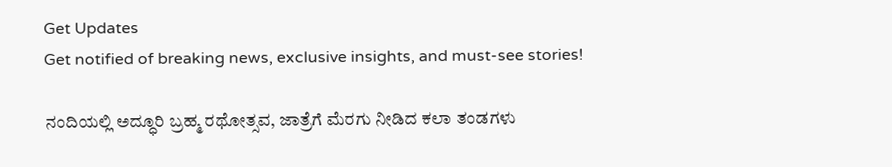Get Updates
Get notified of breaking news, exclusive insights, and must-see stories!

ನಂದಿಯಲ್ಲಿ ಅದ್ಧೂರಿ ಬ್ರಹ್ಮ ರಥೋತ್ಸವ, ಜಾತ್ರೆಗೆ ಮೆರಗು ನೀಡಿದ ಕಲಾ ತಂಡಗಳು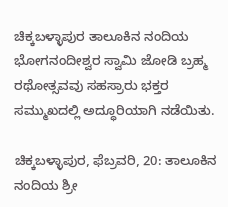ಚಿಕ್ಕಬಳ್ಳಾಪುರ ತಾಲೂಕಿನ ನಂದಿಯ ಭೋಗನಂದೀಶ್ವರ ಸ್ವಾಮಿ ಜೋಡಿ ಬ್ರಹ್ಮ ರಥೋತ್ಸವವು ಸಹಸ್ರಾರು ಭಕ್ತರ ಸಮ್ಮುಖದಲ್ಲಿ ಅದ್ಧೂರಿಯಾಗಿ ನಡೆಯಿತು.

ಚಿಕ್ಕಬಳ್ಳಾಪುರ, ಫೆಬ್ರವರಿ, 20: ತಾಲೂಕಿನ ನಂದಿಯ ಶ್ರೀ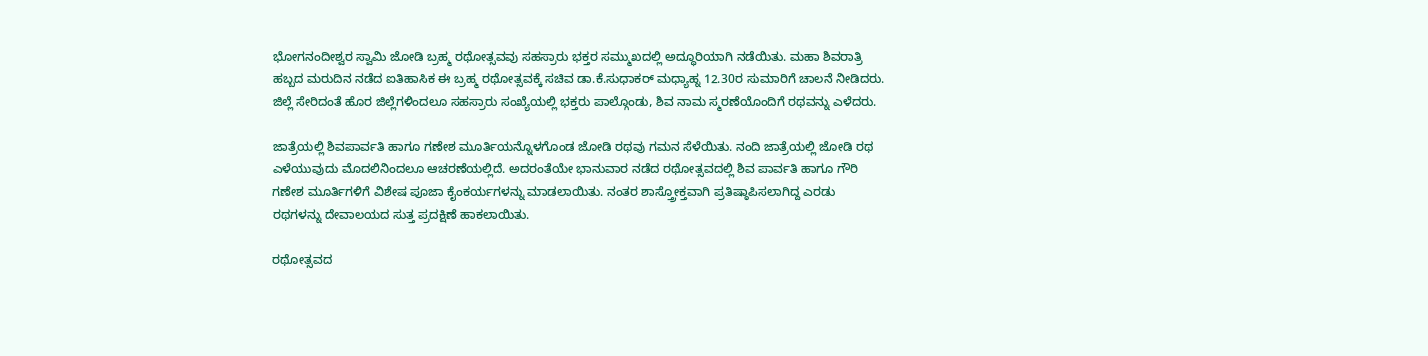ಭೋಗನಂದೀಶ್ವರ ಸ್ವಾಮಿ ಜೋಡಿ ಬ್ರಹ್ಮ ರಥೋತ್ಸವವು ಸಹಸ್ರಾರು ಭಕ್ತರ ಸಮ್ಮುಖದಲ್ಲಿ ಅದ್ಧೂರಿಯಾಗಿ ನಡೆಯಿತು. ಮಹಾ ಶಿವರಾತ್ರಿ ಹಬ್ಬದ ಮರುದಿನ ನಡೆದ ಐತಿಹಾಸಿಕ ಈ ಬ್ರಹ್ಮ ರಥೋತ್ಸವಕ್ಕೆ ಸಚಿವ ಡಾ.ಕೆ.ಸುಧಾಕರ್ ಮಧ್ಯಾಹ್ನ 12.30ರ ಸುಮಾರಿಗೆ ಚಾಲನೆ ನೀಡಿದರು. ಜಿಲ್ಲೆ ಸೇರಿದಂತೆ ಹೊರ ಜಿಲ್ಲೆಗಳಿಂದಲೂ ಸಹಸ್ರಾರು ಸಂಖ್ಯೆಯಲ್ಲಿ ಭಕ್ತರು ಪಾಲ್ಗೊಂಡು, ಶಿವ ನಾಮ ಸ್ಮರಣೆಯೊಂದಿಗೆ ರಥವನ್ನು ಎಳೆದರು.

ಜಾತ್ರೆಯಲ್ಲಿ ಶಿವಪಾರ್ವತಿ ಹಾಗೂ ಗಣೇಶ ಮೂರ್ತಿಯನ್ನೊಳಗೊಂಡ ಜೋಡಿ ರಥವು ಗಮನ ಸೆಳೆಯಿತು. ನಂದಿ ಜಾತ್ರೆಯಲ್ಲಿ ಜೋಡಿ ರಥ ಎಳೆಯುವುದು ಮೊದಲಿನಿಂದಲೂ ಆಚರಣೆಯಲ್ಲಿದೆ. ಅದರಂತೆಯೇ ಭಾನುವಾರ ನಡೆದ ರಥೋತ್ಸವದಲ್ಲಿ ಶಿವ ಪಾರ್ವತಿ ಹಾಗೂ ಗೌರಿ ಗಣೇಶ ಮೂರ್ತಿಗಳಿಗೆ ವಿಶೇಷ ಪೂಜಾ ಕೈಂಕರ್ಯಗಳನ್ನು ಮಾಡಲಾಯಿತು. ನಂತರ ಶಾಸ್ತ್ರೋಕ್ತವಾಗಿ ಪ್ರತಿಷ್ಠಾಪಿಸಲಾಗಿದ್ದ ಎರಡು ರಥಗಳನ್ನು ದೇವಾಲಯದ ಸುತ್ತ ಪ್ರದಕ್ಷಿಣೆ ಹಾಕಲಾಯಿತು.

ರಥೋತ್ಸವದ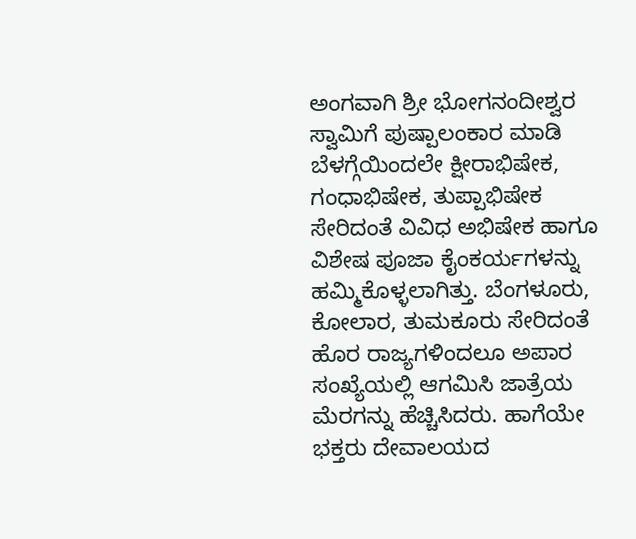ಅಂಗವಾಗಿ ಶ್ರೀ ಭೋಗನಂದೀಶ್ವರ ಸ್ವಾಮಿಗೆ ಪುಷ್ಪಾಲಂಕಾರ ಮಾಡಿ ಬೆಳಗ್ಗೆಯಿಂದಲೇ ಕ್ಷೀರಾಭಿಷೇಕ, ಗಂಧಾಭಿಷೇಕ, ತುಪ್ಪಾಭಿಷೇಕ ಸೇರಿದಂತೆ ವಿವಿಧ ಅಭಿಷೇಕ ಹಾಗೂ ವಿಶೇಷ ಪೂಜಾ ಕೈಂಕರ್ಯಗಳನ್ನು ಹಮ್ಮಿಕೊಳ್ಳಲಾಗಿತ್ತು. ಬೆಂಗಳೂರು, ಕೋಲಾರ, ತುಮಕೂರು ಸೇರಿದಂತೆ ಹೊರ ರಾಜ್ಯಗಳಿಂದಲೂ ಅಪಾರ ಸಂಖ್ಯೆಯಲ್ಲಿ ಆಗಮಿಸಿ ಜಾತ್ರೆಯ ಮೆರಗನ್ನು ಹೆಚ್ಚಿಸಿದರು. ಹಾಗೆಯೇ ಭಕ್ತರು ದೇವಾಲಯದ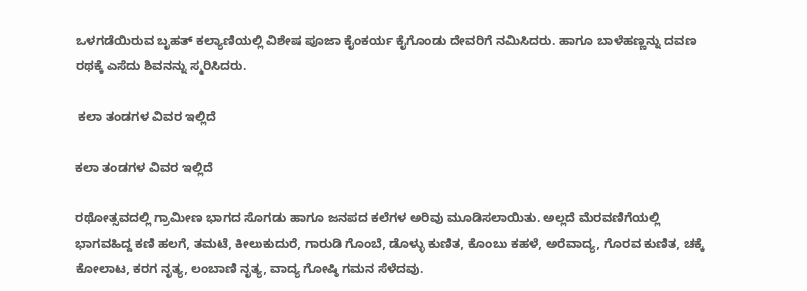ಒಳಗಡೆಯಿರುವ ಬೃಹತ್ ಕಲ್ಯಾಣಿಯಲ್ಲಿ ವಿಶೇಷ ಪೂಜಾ ಕೈಂಕರ್ಯ ಕೈಗೊಂಡು ದೇವರಿಗೆ ನಮಿಸಿದರು. ಹಾಗೂ ಬಾಳೆಹಣ್ಣನ್ನು ದವಣ ರಥಕ್ಕೆ ಎಸೆದು ಶಿವನನ್ನು ಸ್ಮರಿಸಿದರು.

 ಕಲಾ ತಂಡಗಳ ವಿವರ ಇಲ್ಲಿದೆ

ಕಲಾ ತಂಡಗಳ ವಿವರ ಇಲ್ಲಿದೆ

ರಥೋತ್ಸವದಲ್ಲಿ ಗ್ರಾಮೀಣ ಭಾಗದ ಸೊಗಡು ಹಾಗೂ ಜನಪದ ಕಲೆಗಳ ಅರಿವು ಮೂಡಿಸಲಾಯಿತು. ಅಲ್ಲದೆ ಮೆರವಣಿಗೆಯಲ್ಲಿ ಭಾಗವಹಿದ್ದ ಕಣಿ ಹಲಗೆ, ತಮಟೆ, ಕೀಲುಕುದುರೆ, ಗಾರುಡಿ ಗೊಂಬೆ, ಡೊಳ್ಳು ಕುಣಿತ, ಕೊಂಬು ಕಹಳೆ, ಅರೆವಾದ್ಯ, ಗೊರವ ಕುಣಿತ, ಚಕ್ಕೆ ಕೋಲಾಟ, ಕರಗ ನೃತ್ಯ, ಲಂಬಾಣಿ ನೃತ್ಯ, ವಾದ್ಯ ಗೋಷ್ಠಿ ಗಮನ ಸೆಳೆದವು.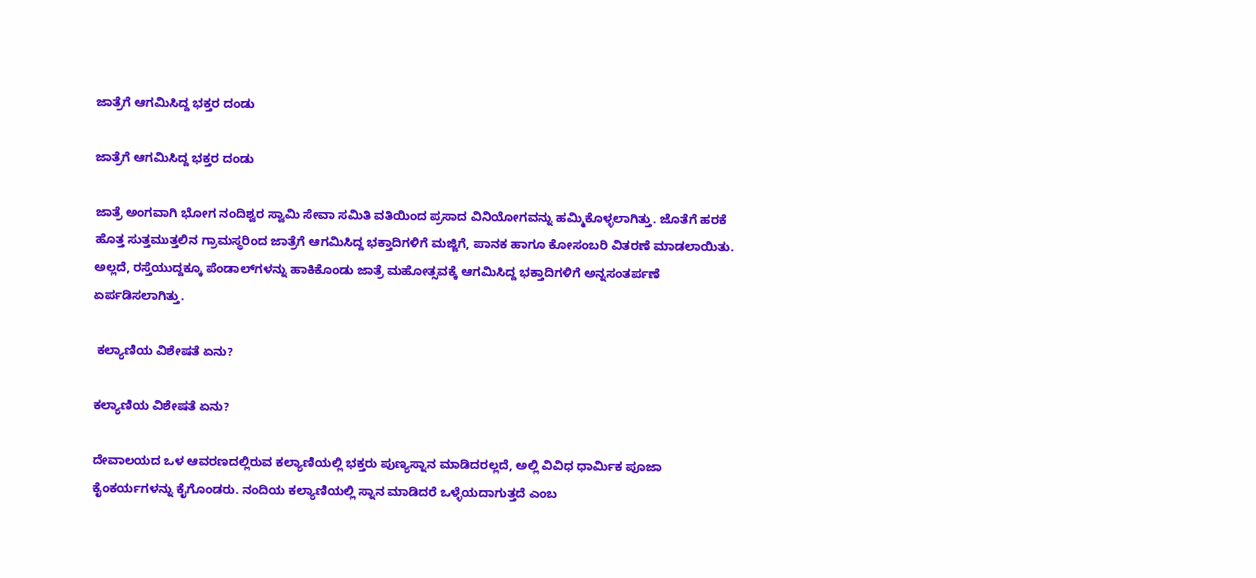ಜಾತ್ರೆಗೆ ಆಗಮಿಸಿದ್ದ ಭಕ್ತರ ದಂಡು

ಜಾತ್ರೆಗೆ ಆಗಮಿಸಿದ್ದ ಭಕ್ತರ ದಂಡು

ಜಾತ್ರೆ ಅಂಗವಾಗಿ ಭೋಗ ನಂದಿಶ್ವರ ಸ್ವಾಮಿ ಸೇವಾ ಸಮಿತಿ ವತಿಯಿಂದ ಪ್ರಸಾದ ವಿನಿಯೋಗವನ್ನು ಹಮ್ಮಿಕೊಳ್ಳಲಾಗಿತ್ತು. ಜೊತೆಗೆ ಹರಕೆ ಹೊತ್ತ ಸುತ್ತಮುತ್ತಲಿನ ಗ್ರಾಮಸ್ಥರಿಂದ ಜಾತ್ರೆಗೆ ಆಗಮಿಸಿದ್ದ ಭಕ್ತಾದಿಗಳಿಗೆ ಮಜ್ಜಿಗೆ, ಪಾನಕ ಹಾಗೂ ಕೋಸಂಬರಿ ವಿತರಣೆ ಮಾಡಲಾಯಿತು. ಅಲ್ಲದೆ, ರಸ್ತೆಯುದ್ದಕ್ಕೂ ಪೆಂಡಾಲ್‌ಗಳನ್ನು ಹಾಕಿಕೊಂಡು ಜಾತ್ರೆ ಮಹೋತ್ಸವಕ್ಕೆ ಆಗಮಿಸಿದ್ದ ಭಕ್ತಾದಿಗಳಿಗೆ ಅನ್ನಸಂತರ್ಪಣೆ ಏರ್ಪಡಿಸಲಾಗಿತ್ತು.

 ಕಲ್ಯಾಣಿಯ ವಿಶೇಷತೆ ಏನು?

ಕಲ್ಯಾಣಿಯ ವಿಶೇಷತೆ ಏನು?

ದೇವಾಲಯದ ಒಳ ಆವರಣದಲ್ಲಿರುವ ಕಲ್ಯಾಣಿಯಲ್ಲಿ ಭಕ್ತರು ಪುಣ್ಯಸ್ನಾನ ಮಾಡಿದರಲ್ಲದೆ, ಅಲ್ಲಿ ವಿವಿಧ ಧಾರ್ಮಿಕ ಪೂಜಾ ಕೈಂಕರ್ಯಗಳನ್ನು ಕೈಗೊಂಡರು. ನಂದಿಯ ಕಲ್ಯಾಣಿಯಲ್ಲಿ ಸ್ನಾನ ಮಾಡಿದರೆ ಒಳ್ಳೆಯದಾಗುತ್ತದೆ ಎಂಬ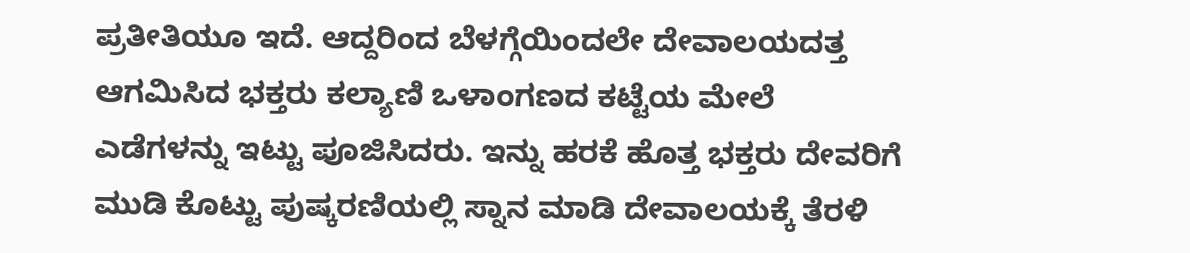ಪ್ರತೀತಿಯೂ ಇದೆ. ಆದ್ದರಿಂದ ಬೆಳಗ್ಗೆಯಿಂದಲೇ ದೇವಾಲಯದತ್ತ ಆಗಮಿಸಿದ ಭಕ್ತರು ಕಲ್ಯಾಣಿ ಒಳಾಂಗಣದ ಕಟ್ಟೆಯ ಮೇಲೆ ಎಡೆಗಳನ್ನು ಇಟ್ಟು ಪೂಜಿಸಿದರು. ಇನ್ನು ಹರಕೆ ಹೊತ್ತ ಭಕ್ತರು ದೇವರಿಗೆ ಮುಡಿ ಕೊಟ್ಟು ಪುಷ್ಕರಣಿಯಲ್ಲಿ ಸ್ನಾನ ಮಾಡಿ ದೇವಾಲಯಕ್ಕೆ ತೆರಳಿ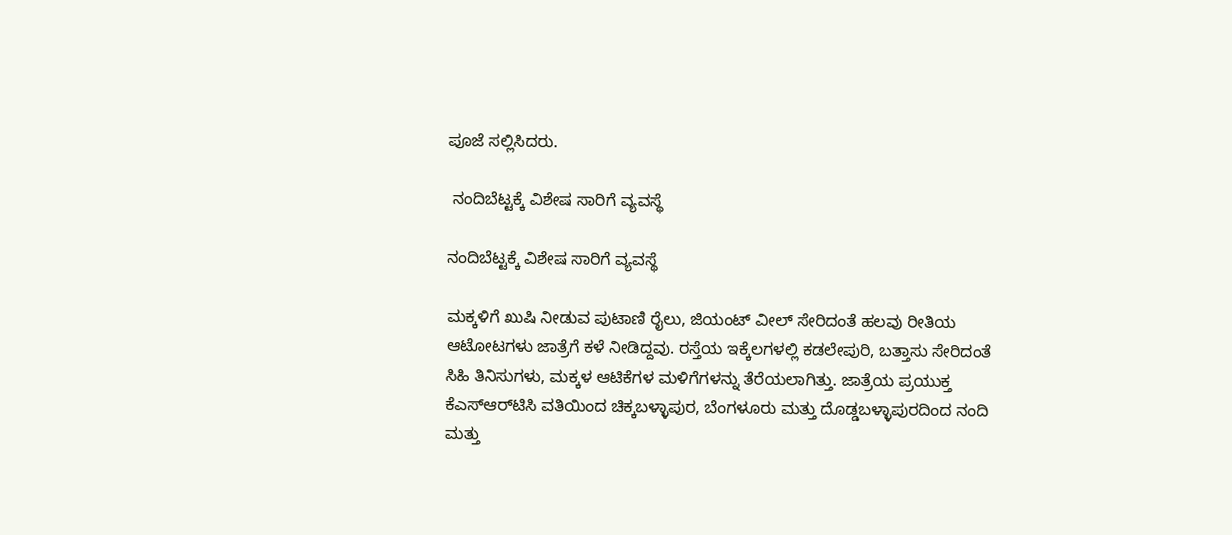ಪೂಜೆ ಸಲ್ಲಿಸಿದರು.

 ನಂದಿಬೆಟ್ಟಕ್ಕೆ ವಿಶೇಷ ಸಾರಿಗೆ ವ್ಯವಸ್ಥೆ

ನಂದಿಬೆಟ್ಟಕ್ಕೆ ವಿಶೇಷ ಸಾರಿಗೆ ವ್ಯವಸ್ಥೆ

ಮಕ್ಕಳಿಗೆ ಖುಷಿ ನೀಡುವ ಪುಟಾಣಿ ರೈಲು, ಜಿಯಂಟ್ ವೀಲ್ ಸೇರಿದಂತೆ ಹಲವು ರೀತಿಯ ಆಟೋಟಗಳು ಜಾತ್ರೆಗೆ ಕಳೆ ನೀಡಿದ್ದವು. ರಸ್ತೆಯ ಇಕ್ಕೆಲಗಳಲ್ಲಿ ಕಡಲೇಪುರಿ, ಬತ್ತಾಸು ಸೇರಿದಂತೆ ಸಿಹಿ ತಿನಿಸುಗಳು, ಮಕ್ಕಳ ಆಟಿಕೆಗಳ ಮಳಿಗೆಗಳನ್ನು ತೆರೆಯಲಾಗಿತ್ತು. ಜಾತ್ರೆಯ ಪ್ರಯುಕ್ತ ಕೆಎಸ್‌ಆರ್‌ಟಿಸಿ ವತಿಯಿಂದ ಚಿಕ್ಕಬಳ್ಳಾಪುರ, ಬೆಂಗಳೂರು ಮತ್ತು ದೊಡ್ಡಬಳ್ಳಾಪುರದಿಂದ ನಂದಿ ಮತ್ತು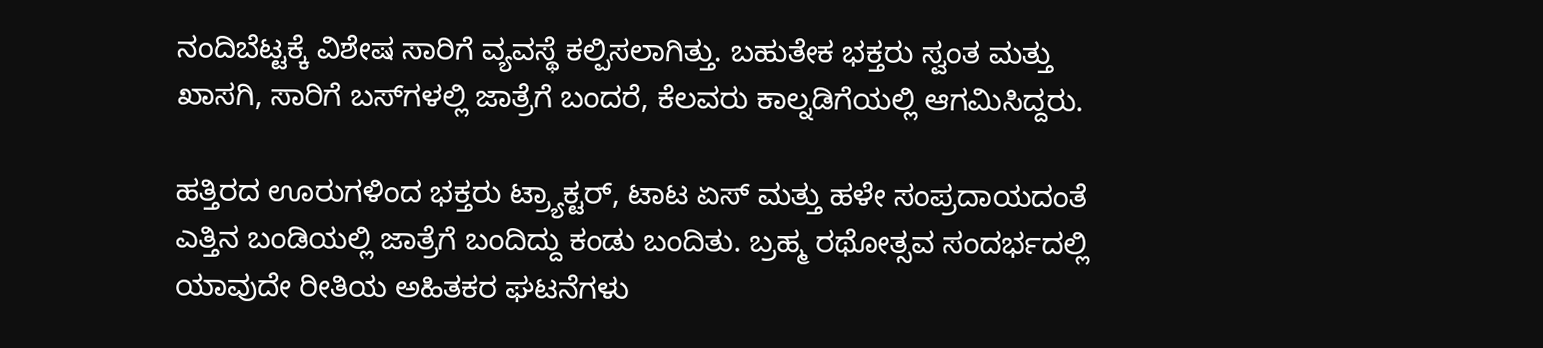ನಂದಿಬೆಟ್ಟಕ್ಕೆ ವಿಶೇಷ ಸಾರಿಗೆ ವ್ಯವಸ್ಥೆ ಕಲ್ಪಿಸಲಾಗಿತ್ತು. ಬಹುತೇಕ ಭಕ್ತರು ಸ್ವಂತ ಮತ್ತು ಖಾಸಗಿ, ಸಾರಿಗೆ ಬಸ್‌ಗಳಲ್ಲಿ ಜಾತ್ರೆಗೆ ಬಂದರೆ, ಕೆಲವರು ಕಾಲ್ನಡಿಗೆಯಲ್ಲಿ ಆಗಮಿಸಿದ್ದರು.

ಹತ್ತಿರದ ಊರುಗಳಿಂದ ಭಕ್ತರು ಟ್ರ್ಯಾಕ್ಟರ್, ಟಾಟ ಏಸ್ ಮತ್ತು ಹಳೇ ಸಂಪ್ರದಾಯದಂತೆ ಎತ್ತಿನ ಬಂಡಿಯಲ್ಲಿ ಜಾತ್ರೆಗೆ ಬಂದಿದ್ದು ಕಂಡು ಬಂದಿತು. ಬ್ರಹ್ಮ ರಥೋತ್ಸವ ಸಂದರ್ಭದಲ್ಲಿ ಯಾವುದೇ ರೀತಿಯ ಅಹಿತಕರ ಘಟನೆಗಳು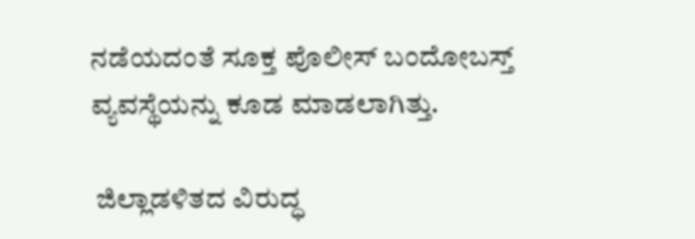ನಡೆಯದಂತೆ ಸೂಕ್ತ ಪೊಲೀಸ್ ಬಂದೋಬಸ್ತ್ ವ್ಯವಸ್ಥೆಯನ್ನು ಕೂಡ ಮಾಡಲಾಗಿತ್ತು.

 ಜಿಲ್ಲಾಡಳಿತದ ವಿರುದ್ಧ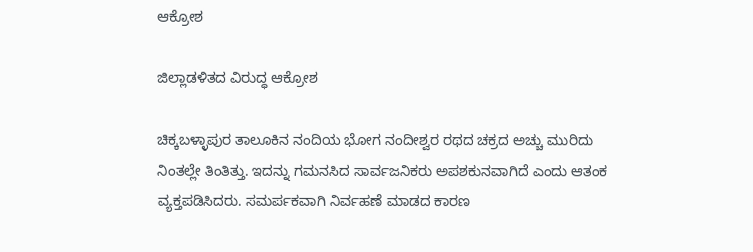ಆಕ್ರೋಶ

ಜಿಲ್ಲಾಡಳಿತದ ವಿರುದ್ಧ ಆಕ್ರೋಶ

ಚಿಕ್ಕಬಳ್ಳಾಪುರ ತಾಲೂಕಿನ ನಂದಿಯ ಭೋಗ ನಂದೀಶ್ವರ ರಥದ ಚಕ್ರದ ಅಚ್ಚು ಮುರಿದು ನಿಂತಲ್ಲೇ ತಿಂತಿತ್ತು. ಇದನ್ನು ಗಮನಸಿದ ಸಾರ್ವಜನಿಕರು ಅಪಶಕುನವಾಗಿದೆ ಎಂದು ಆತಂಕ ವ್ಯಕ್ತಪಡಿಸಿದರು. ಸಮರ್ಪಕವಾಗಿ ನಿರ್ವಹಣೆ ಮಾಡದ ಕಾರಣ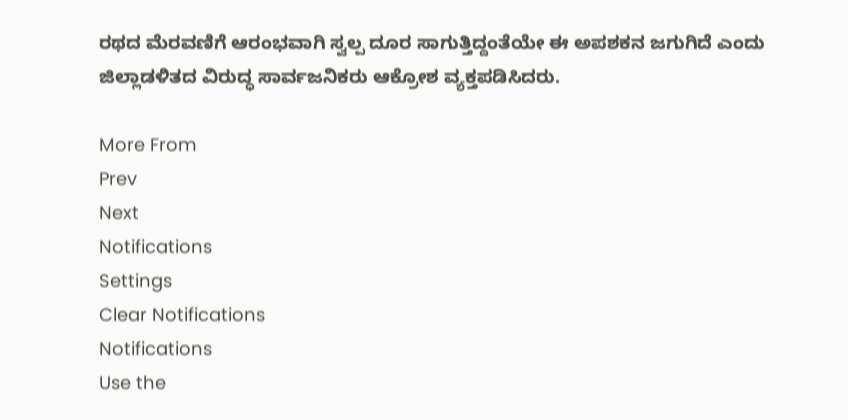ರಥದ ಮೆರವಣಿಗೆ ಆರಂಭವಾಗಿ ಸ್ವಲ್ಪ ದೂರ ಸಾಗುತ್ತಿದ್ದಂತೆಯೇ ಈ ಅಪಶಕನ ಜಗುಗಿದೆ ಎಂದು ಜಿಲ್ಲಾಡಳಿತದ ವಿರುದ್ಧ ಸಾರ್ವಜನಿಕರು ಆಕ್ರೋಶ ವ್ಯಕ್ತಪಡಿಸಿದರು.

More From
Prev
Next
Notifications
Settings
Clear Notifications
Notifications
Use the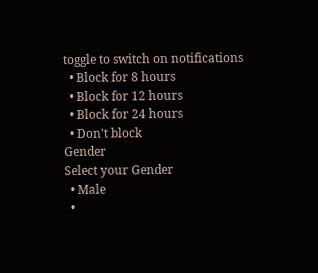toggle to switch on notifications
  • Block for 8 hours
  • Block for 12 hours
  • Block for 24 hours
  • Don't block
Gender
Select your Gender
  • Male
  •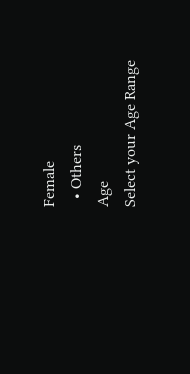Female
  • Others
Age
Select your Age Range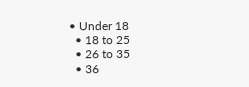• Under 18
  • 18 to 25
  • 26 to 35
  • 36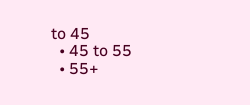to 45
  • 45 to 55
  • 55+